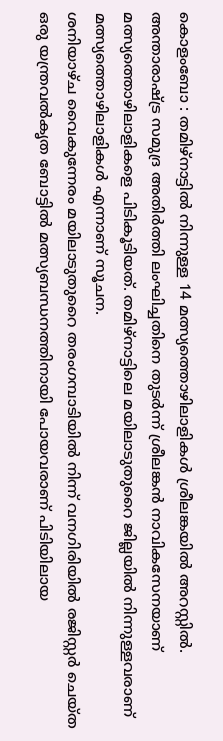കൊളംബോ : തമിഴ്നാട്ടിൽ നിന്നുള്ള 14 മത്സ്യത്തൊഴിലാളികൾ ശ്രീലങ്കയിൽ അറസ്റ്റിൽ. അന്താരാഷ്ട്ര സമുദ്ര അതിർത്തി ലംഘിച്ചതിനെ തുടർന്ന് ശ്രീലങ്കൻ നാവികസേനയാണ് മത്സ്യത്തൊഴിലാളികളെ പിടികൂടിയത്. തമിഴ്നാട്ടിലെ മയിലാടുതുറൈ ജില്ലയിൽ നിന്നുള്ളവരാണ് മത്സ്യത്തൊഴിലാളികൾ എന്നാണ് സൂചന.
ശനിയാഴ്ച വൈകുന്നേരം മയിലാടുതുറൈ തരംഗമ്പാടിയിൽ നിന്ന് വനഗിരിയിൽ രജിസ്റ്റർ ചെയ്ത ഒരു യന്ത്രവൽകൃത ബോട്ടിൽ മത്സ്യബന്ധനത്തിനായി പോയവരാണ് പിടിയിലായ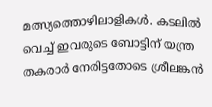മത്സ്യത്തൊഴിലാളികൾ. കടലിൽ വെച്ച് ഇവരുടെ ബോട്ടിന് യന്ത്ര തകരാർ നേരിട്ടതോടെ ശ്രീലങ്കൻ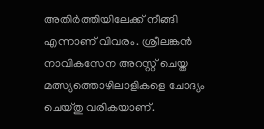അതിർത്തിയിലേക്ക് നീങ്ങി എന്നാണ് വിവരം. ശ്രീലങ്കൻ നാവികസേന അറസ്റ്റ് ചെയ്ത മത്സ്യത്തൊഴിലാളികളെ ചോദ്യം ചെയ്തു വരികയാണ്.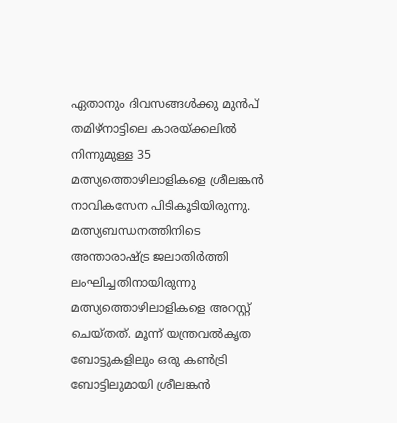ഏതാനും ദിവസങ്ങൾക്കു മുൻപ് തമിഴ്നാട്ടിലെ കാരയ്ക്കലിൽ നിന്നുമുള്ള 35 മത്സ്യത്തൊഴിലാളികളെ ശ്രീലങ്കൻ നാവികസേന പിടികൂടിയിരുന്നു. മത്സ്യബന്ധനത്തിനിടെ അന്താരാഷ്ട്ര ജലാതിർത്തി ലംഘിച്ചതിനായിരുന്നു മത്സ്യത്തൊഴിലാളികളെ അറസ്റ്റ് ചെയ്തത്. മൂന്ന് യന്ത്രവൽകൃത ബോട്ടുകളിലും ഒരു കൺട്രി ബോട്ടിലുമായി ശ്രീലങ്കൻ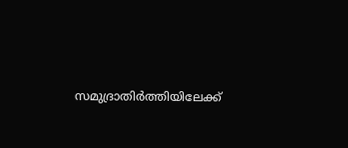സമുദ്രാതിർത്തിയിലേക്ക്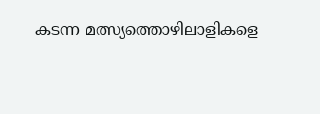കടന്ന മത്സ്യത്തൊഴിലാളികളെ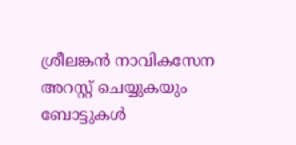ശ്രീലങ്കൻ നാവികസേന അറസ്റ്റ് ചെയ്യുകയും ബോട്ടുകൾ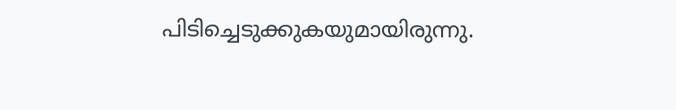പിടിച്ചെടുക്കുകയുമായിരുന്നു.